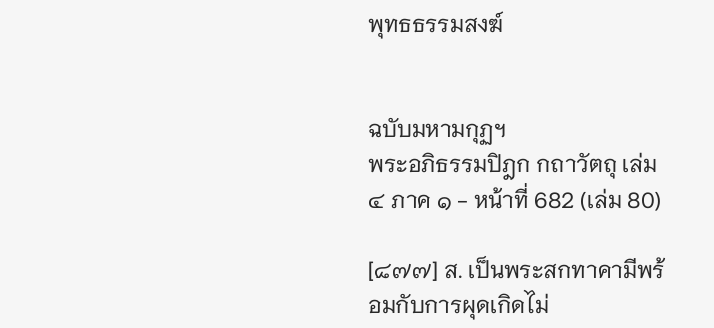พุทธธรรมสงฆ์


ฉบับมหามกุฏฯ
พระอภิธรรมปิฎก กถาวัตถุ เล่ม ๔ ภาค ๑ - หน้าที่ 682 (เล่ม 80)

[๘๗๗] ส. เป็นพระสกทาคามีพร้อมกับการผุดเกิดไม่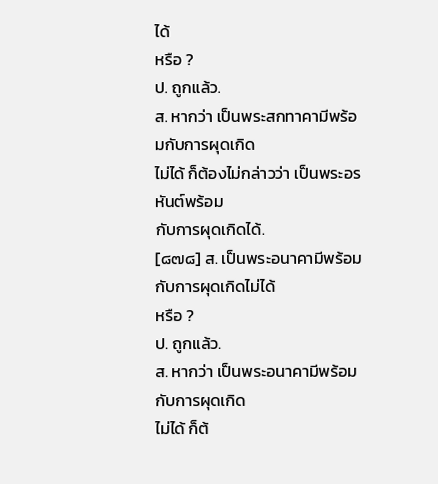ได้
หรือ ?
ป. ถูกแล้ว.
ส. หากว่า เป็นพระสกทาคามีพร้อมกับการผุดเกิด
ไม่ได้ ก็ต้องไม่กล่าวว่า เป็นพระอรหันต์พร้อม
กับการผุดเกิดได้.
[๘๗๘] ส. เป็นพระอนาคามีพร้อมกับการผุดเกิดไม่ได้
หรือ ?
ป. ถูกแล้ว.
ส. หากว่า เป็นพระอนาคามีพร้อมกับการผุดเกิด
ไม่ได้ ก็ต้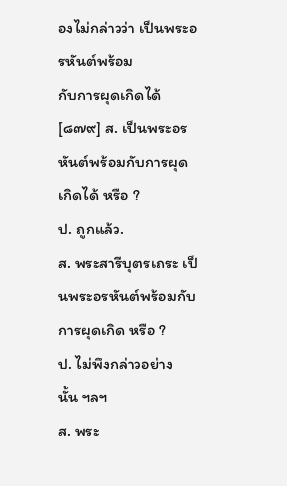องไม่กล่าวว่า เป็นพระอรหันต์พร้อม
กับการผุดเกิดได้
[๘๗๙] ส. เป็นพระอรหันต์พร้อมกับการผุดเกิดได้ หรือ ?
ป. ถูกแล้ว.
ส. พระสารีบุตรเถระ เป็นพระอรหันต์พร้อมกับ
การผุดเกิด หรือ ?
ป. ไม่พึงกล่าวอย่างนั้น ฯลฯ
ส. พระ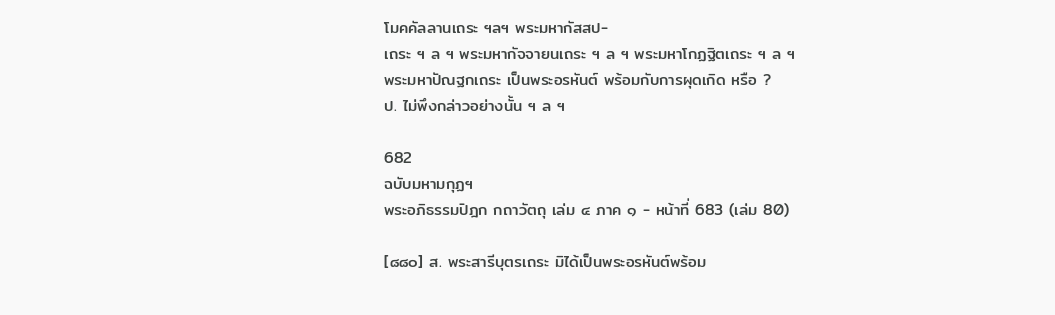โมคคัลลานเถระ ฯลฯ พระมหากัสสป-
เถระ ฯ ล ฯ พระมหากัจจายนเถระ ฯ ล ฯ พระมหาโกฏฐิตเถระ ฯ ล ฯ
พระมหาปัณฐกเถระ เป็นพระอรหันต์ พร้อมกับการผุดเกิด หรือ ?
ป. ไม่พึงกล่าวอย่างนั้น ฯ ล ฯ

682
ฉบับมหามกุฏฯ
พระอภิธรรมปิฎก กถาวัตถุ เล่ม ๔ ภาค ๑ - หน้าที่ 683 (เล่ม 80)

[๘๘๐] ส. พระสารีบุตรเถระ มิได้เป็นพระอรหันต์พร้อม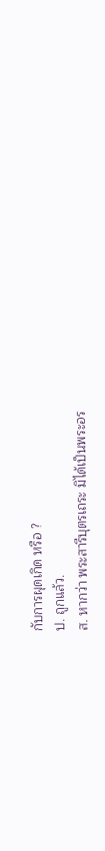กับการผุดเกิด หรือ ?
ป. ถูกแล้ว.
ส. หากว่า พระสารีบุตรเถระ มิได้เป็นพระอร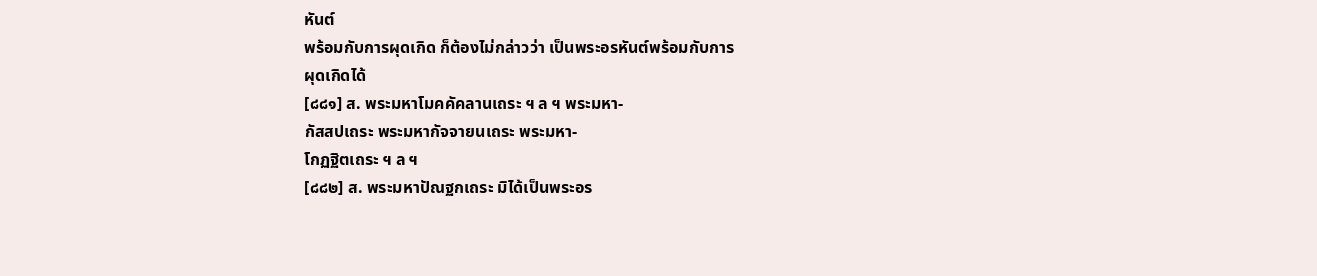หันต์
พร้อมกับการผุดเกิด ก็ต้องไม่กล่าวว่า เป็นพระอรหันต์พร้อมกับการ
ผุดเกิดได้
[๘๘๑] ส. พระมหาโมคคัคลานเถระ ฯ ล ฯ พระมหา-
กัสสปเถระ พระมหากัจจายนเถระ พระมหา-
โกฏฐิตเถระ ฯ ล ฯ
[๘๘๒] ส. พระมหาปัณฐกเถระ มิได้เป็นพระอร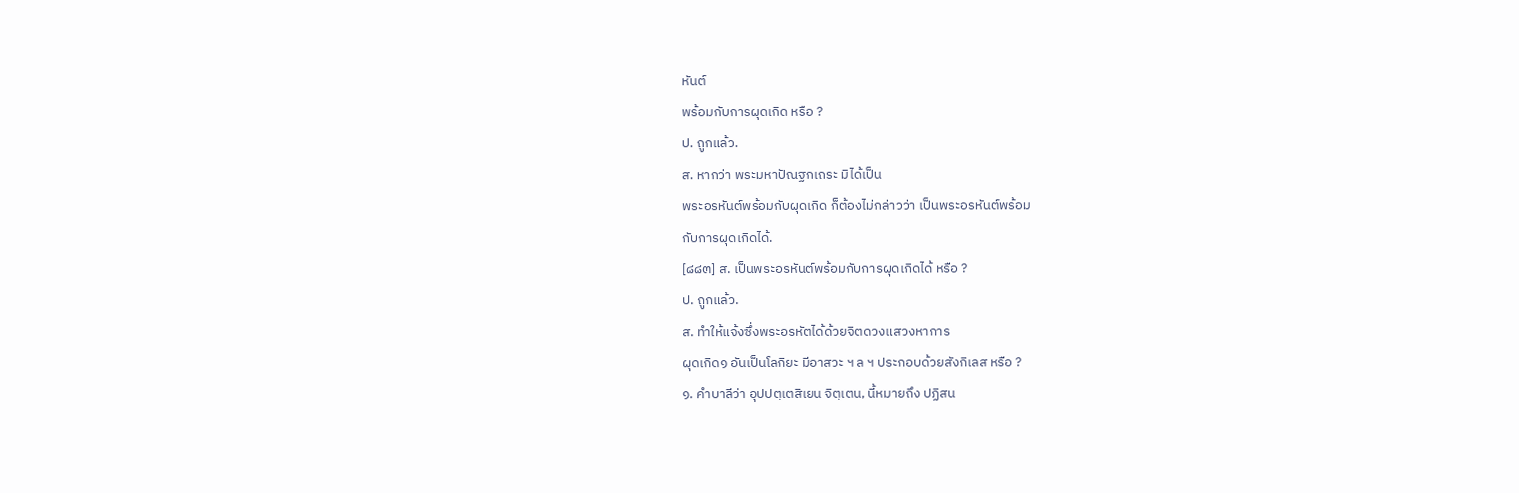หันต์
พร้อมกับการผุดเกิด หรือ ?
ป. ถูกแล้ว.
ส. หากว่า พระมหาปัณฐกเถระ มิได้เป็น
พระอรหันต์พร้อมกับผุดเกิด ก็ต้องไม่กล่าวว่า เป็นพระอรหันต์พร้อม
กับการผุดเกิดได้.
[๘๘๓] ส. เป็นพระอรหันต์พร้อมกับการผุดเกิดได้ หรือ ?
ป. ถูกแล้ว.
ส. ทำให้แจ้งซึ่งพระอรหัตได้ด้วยจิตดวงแสวงหาการ
ผุดเกิด๑ อันเป็นโลกิยะ มีอาสวะ ฯ ล ฯ ประกอบด้วยสังกิเลส หรือ ?
๑. คำบาลีว่า อุปปตฺเตสิเยน จิตฺเตน, นี้หมายถึง ปฏิสน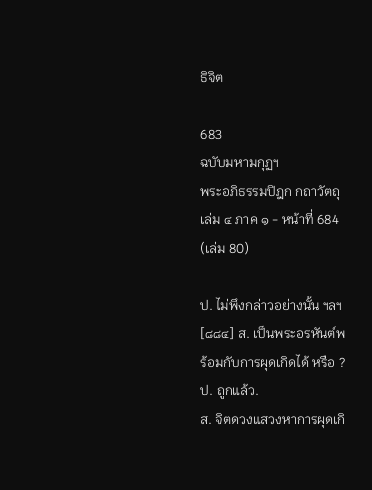ธิจิต

683
ฉบับมหามกุฏฯ
พระอภิธรรมปิฎก กถาวัตถุ เล่ม ๔ ภาค ๑ - หน้าที่ 684 (เล่ม 80)

ป. ไม่พึงกล่าวอย่างนั้น ฯลฯ
[๘๘๔] ส. เป็นพระอรหันต์พร้อมกับการผุดเกิดได้ หรือ ?
ป. ถูกแล้ว.
ส. จิตดวงแสวงหาการผุดเกิ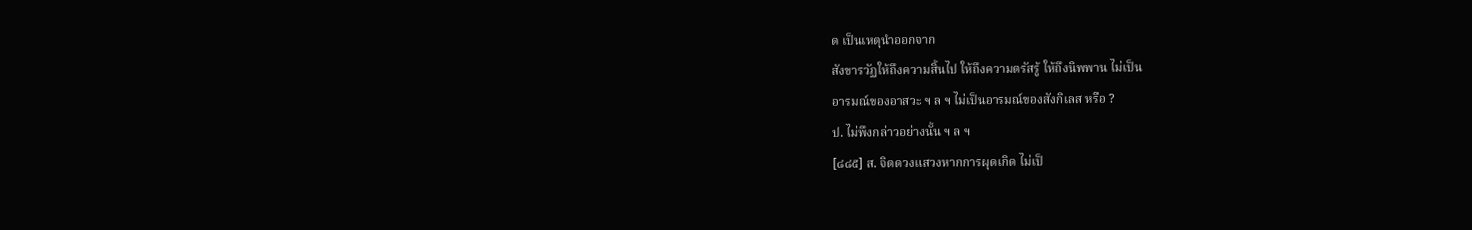ด เป็นเหตุนำออกจาก
สังขารวัฏให้ถึงความสิ้นไป ให้ถึงความตรัสรู้ ให้ถึงนิพพาน ไม่เป็น
อารมณ์ของอาสวะ ฯ ล ฯ ไม่เป็นอารมณ์ของสังกิเลส หรือ ?
ป. ไม่พึงกล่าวอย่างนั้น ฯ ล ฯ
[๘๘๕] ส. จิตดวงแสวงหากการผุดเกิด ไม่เป็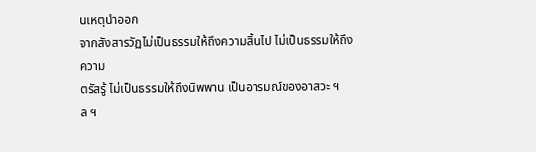นเหตุนำออก
จากสังสารวัฏไม่เป็นธรรมให้ถึงความสิ้นไป ไม่เป็นธรรมให้ถึงความ
ตรัสรู้ ไม่เป็นธรรมให้ถึงนิพพาน เป็นอารมณ์ของอาสวะ ฯ ล ฯ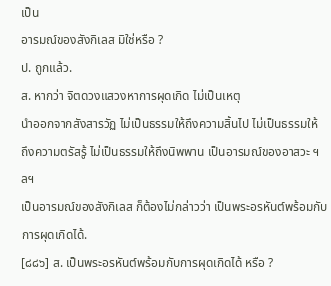เป็น
อารมณ์ของสังกิเลส มิใช่หรือ ?
ป. ถูกแล้ว.
ส. หากว่า จิตดวงแสวงหาการผุดเกิด ไม่เป็นเหตุ
นำออกจากสังสารวัฏ ไม่เป็นธรรมให้ถึงความสิ้นไป ไม่เป็นธรรมให้
ถึงความตรัสรู้ ไม่เป็นธรรมให้ถึงนิพพาน เป็นอารมณ์ของอาสวะ ฯลฯ
เป็นอารมณ์ของสังกิเลส ก็ต้องไม่กล่าวว่า เป็นพระอรหันต์พร้อมกับ
การผุดเกิดได้.
[๘๘๖] ส. เป็นพระอรหันต์พร้อมกับการผุดเกิดได้ หรือ ?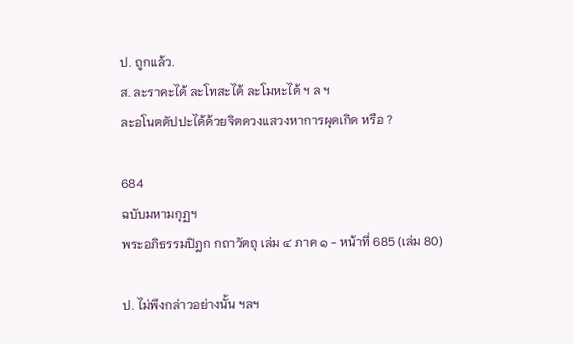ป. ถูกแล้ว.
ส. ละราคะได้ ละโทสะได้ ละโมหะได้ ฯ ล ฯ
ละอโนตตัปปะได้ด้วยจิตดวงแสวงหาการผุดเกิด หรือ ?

684
ฉบับมหามกุฏฯ
พระอภิธรรมปิฎก กถาวัตถุ เล่ม ๔ ภาค ๑ - หน้าที่ 685 (เล่ม 80)

ป. ไม่พึงกล่าวอย่างนั้น ฯลฯ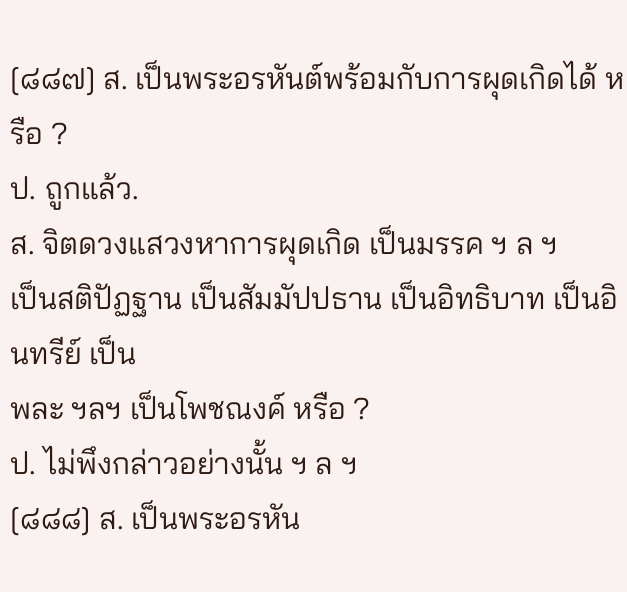[๘๘๗] ส. เป็นพระอรหันต์พร้อมกับการผุดเกิดได้ หรือ ?
ป. ถูกแล้ว.
ส. จิตดวงแสวงหาการผุดเกิด เป็นมรรค ฯ ล ฯ
เป็นสติปัฏฐาน เป็นสัมมัปปธาน เป็นอิทธิบาท เป็นอินทรีย์ เป็น
พละ ฯลฯ เป็นโพชณงค์ หรือ ?
ป. ไม่พึงกล่าวอย่างนั้น ฯ ล ฯ
[๘๘๘] ส. เป็นพระอรหัน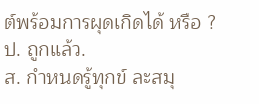ต์พร้อมการผุดเกิดได้ หรือ ?
ป. ถูกแล้ว.
ส. กำหนดรู้ทุกข์ ละสมุ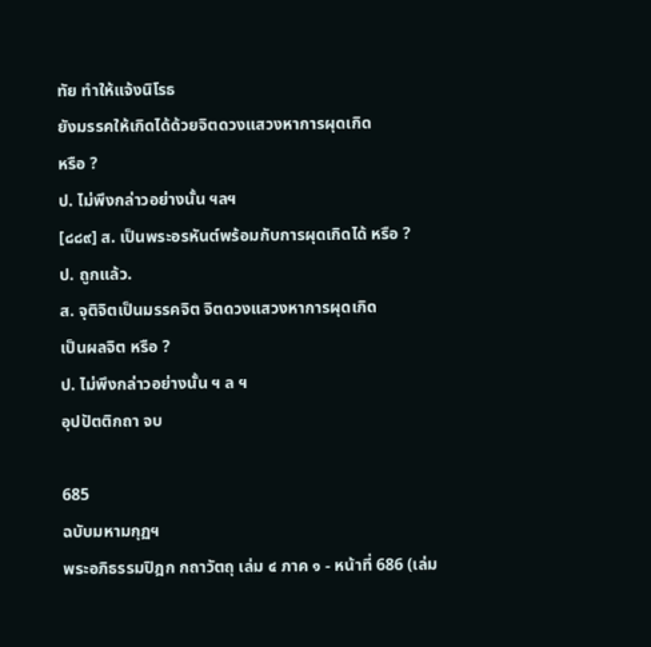ทัย ทำให้แจ้งนิโรธ
ยังมรรคให้เกิดได้ด้วยจิตดวงแสวงหาการผุดเกิด
หรือ ?
ป. ไม่พึงกล่าวอย่างนั้น ฯลฯ
[๘๘๙] ส. เป็นพระอรหันต์พร้อมกับการผุดเกิดได้ หรือ ?
ป. ถูกแล้ว.
ส. จุติจิตเป็นมรรคจิต จิตดวงแสวงหาการผุดเกิด
เป็นผลจิต หรือ ?
ป. ไม่พึงกล่าวอย่างนั้น ฯ ล ฯ
อุปปัตติกถา จบ

685
ฉบับมหามกุฏฯ
พระอภิธรรมปิฎก กถาวัตถุ เล่ม ๔ ภาค ๑ - หน้าที่ 686 (เล่ม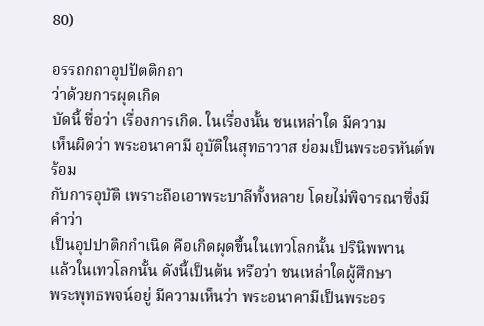80)

อรรถกถาอุปปัตติกถา
ว่าด้วยการผุดเกิด
บัดนี้ ชื่อว่า เรื่องการเกิด. ในเรื่องนั้น ชนเหล่าใด มีความ
เห็นผิดว่า พระอนาคามี อุบัติในสุทธาวาส ย่อมเป็นพระอรหันต์พร้อม
กับการอุบัติ เพราะถือเอาพระบาลีทั้งหลาย โดยไม่พิจารณาซึ่งมีคำว่า
เป็นอุปปาติกกำเนิด คือเกิดผุดขึ้นในเทวโลกนั้น ปรินิพพาน
แล้วในเทวโลกนั้น ดังนี้เป็นต้น หรือว่า ชนเหล่าใดผู้ศึกษา
พระพุทธพจน์อยู่ มีความเห็นว่า พระอนาคามีเป็นพระอร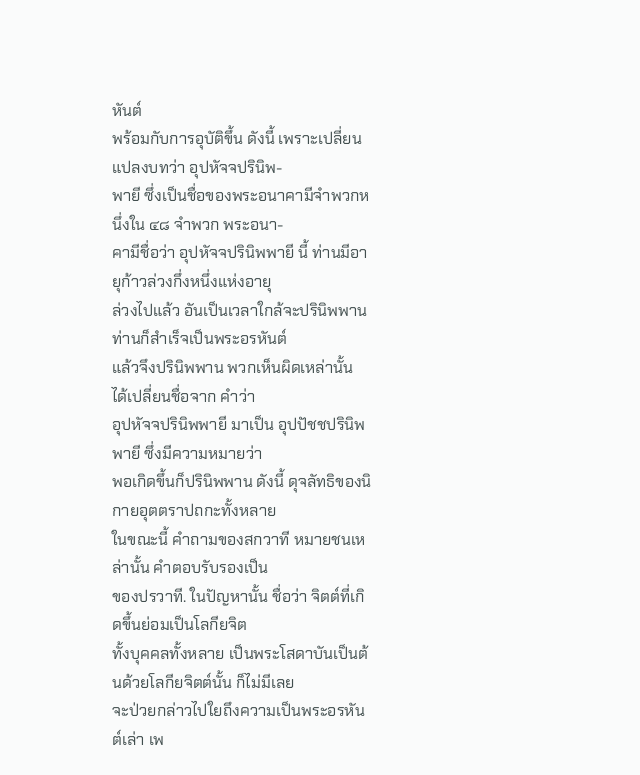หันต์
พร้อมกับการอุบัติขึ้น ดังนี้ เพราะเปลี่ยนแปลงบทว่า อุปหัจจปรินิพ-
พายี ซึ่งเป็นชื่อของพระอนาคามีจำพวกหนึ่งใน ๔๘ จำพวก พระอนา-
คามีชื่อว่า อุปหัจจปรินิพพายี นี้ ท่านมีอายุก้าวล่วงกึ่งหนึ่งแห่งอายุ
ล่วงไปแล้ว อันเป็นเวลาใกล้จะปรินิพพาน ท่านก็สำเร็จเป็นพระอรหันต์
แล้วจึงปรินิพพาน พวกเห็นผิดเหล่านั้น ได้เปลี่ยนชื่อจาก คำว่า
อุปหัจจปรินิพพายี มาเป็น อุปปัชชปรินิพพายี ซึ่งมีความหมายว่า
พอเกิดขึ้นก็ปรินิพพาน ดังนี้ ดุจลัทธิของนิกายอุตตราปถกะทั้งหลาย
ในขณะนี้ คำถามของสกวาที หมายชนเหล่านั้น คำตอบรับรองเป็น
ของปรวาที. ในปัญหานั้น ชื่อว่า จิตต์ที่เกิดขึ้นย่อมเป็นโลกียจิต
ทั้งบุคคลทั้งหลาย เป็นพระโสดาบันเป็นต้นด้วยโลกียจิตต์นั้น ก็ไม่มีเลย
จะป่วยกล่าวไปใยถึงความเป็นพระอรหันต์เล่า เพ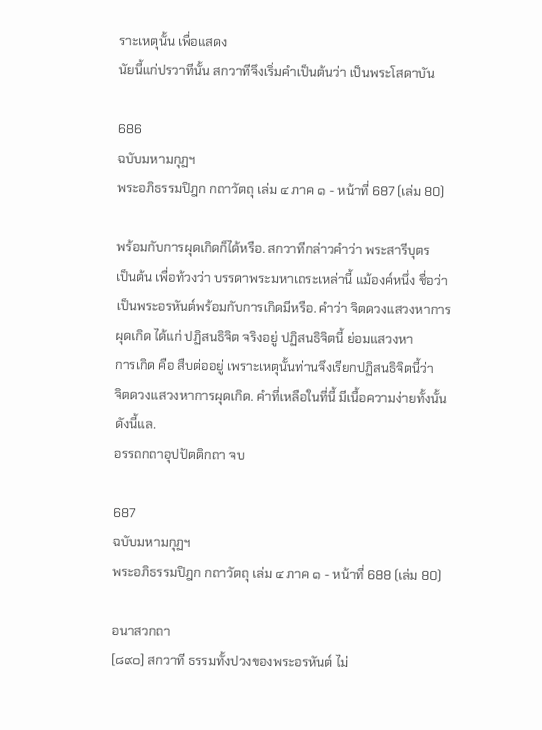ราะเหตุนั้น เพื่อแสดง
นัยนี้แก่ปรวาทีนั้น สกวาทีจึงเริ่มคำเป็นต้นว่า เป็นพระโสดาบัน

686
ฉบับมหามกุฏฯ
พระอภิธรรมปิฎก กถาวัตถุ เล่ม ๔ ภาค ๑ - หน้าที่ 687 (เล่ม 80)

พร้อมกับการผุดเกิดก็ได้หรือ. สกวาทีกล่าวคำว่า พระสารีบุตร
เป็นต้น เพื่อท้วงว่า บรรดาพระมหาเถระเหล่านี้ แม้องค์หนึ่ง ชื่อว่า
เป็นพระอรหันต์พร้อมกับการเกิดมีหรือ. คำว่า จิตดวงแสวงหาการ
ผุดเกิด ได้แก่ ปฏิสนธิจิต จริงอยู่ ปฏิสนธิจิตนี้ ย่อมแสวงหา
การเกิด คือ สืบต่ออยู่ เพราะเหตุนั้นท่านจึงเรียกปฏิสนธิจิตนี้ว่า
จิตดวงแสวงหาการผุดเกิด. คำที่เหลือในที่นี้ มีเนื้อความง่ายทั้งนั้น
ดังนี้แล.
อรรถกถาอุปปัตติกถา จบ

687
ฉบับมหามกุฏฯ
พระอภิธรรมปิฎก กถาวัตถุ เล่ม ๔ ภาค ๑ - หน้าที่ 688 (เล่ม 80)

อนาสวกถา
[๘๙๐] สกวาที ธรรมทั้งปวงของพระอรหันต์ ไม่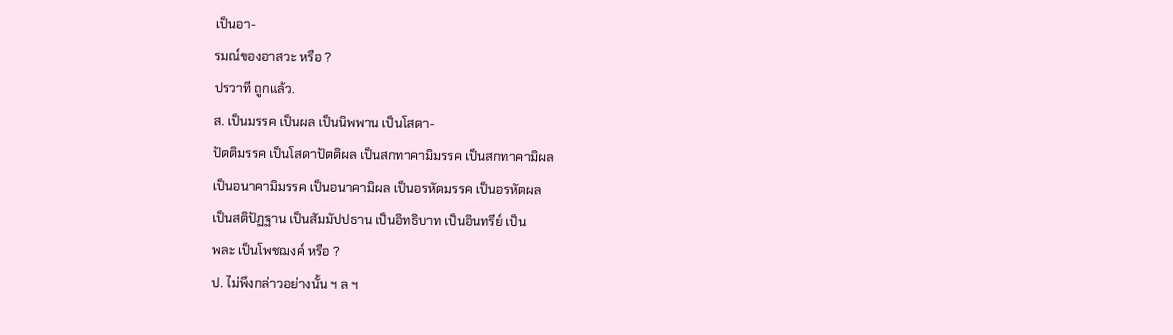เป็นอา-
รมณ์ของอาสวะ หรือ ?
ปรวาที ถูกแล้ว.
ส. เป็นมรรค เป็นผล เป็นนิพพาน เป็นโสดา-
ปัตติมรรค เป็นโสดาปัตติผล เป็นสกทาคามิมรรค เป็นสกทาคามิผล
เป็นอนาคามิมรรค เป็นอนาคามิผล เป็นอรหัตมรรค เป็นอรหัตผล
เป็นสติปัฏฐาน เป็นสัมมัปปธาน เป็นอิทธิบาท เป็นอินทรีย์ เป็น
พละ เป็นโพชฌงค์ หรือ ?
ป. ไม่พึงกล่าวอย่างนั้น ฯ ล ฯ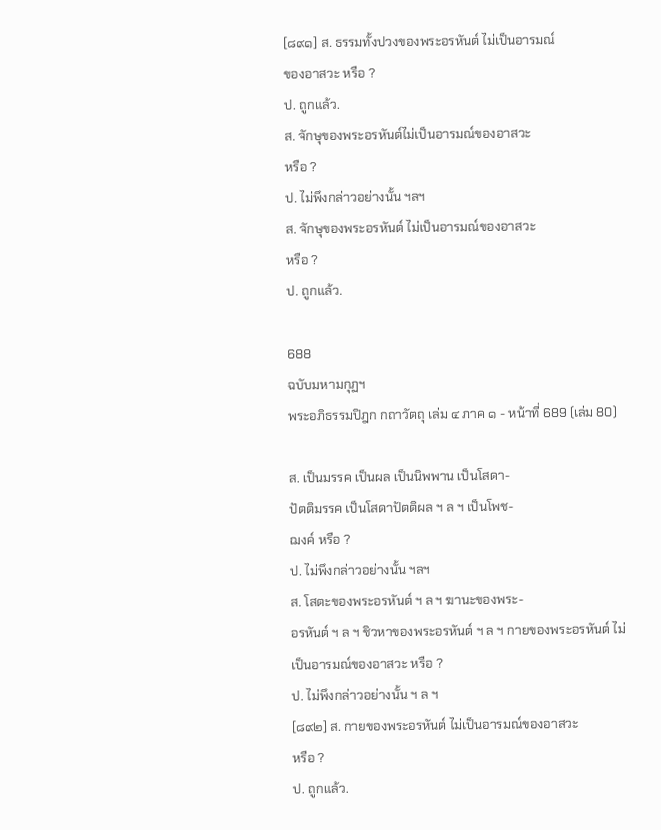[๘๙๑] ส. ธรรมทั้งปวงของพระอรหันต์ ไม่เป็นอารมณ์
ของอาสวะ หรือ ?
ป. ถูกแล้ว.
ส. จักษุของพระอรหันต์ไม่เป็นอารมณ์ของอาสวะ
หรือ ?
ป. ไม่พึงกล่าวอย่างนั้น ฯลฯ
ส. จักษุของพระอรหันต์ ไม่เป็นอารมณ์ของอาสวะ
หรือ ?
ป. ถูกแล้ว.

688
ฉบับมหามกุฏฯ
พระอภิธรรมปิฎก กถาวัตถุ เล่ม ๔ ภาค ๑ - หน้าที่ 689 (เล่ม 80)

ส. เป็นมรรค เป็นผล เป็นนิพพาน เป็นโสดา-
ปัตติมรรค เป็นโสดาปัตติผล ฯ ล ฯ เป็นโพช-
ฌงค์ หรือ ?
ป. ไม่พึงกล่าวอย่างนั้น ฯลฯ
ส. โสตะของพระอรหันต์ ฯ ล ฯ ฆานะของพระ-
อรหันต์ ฯ ล ฯ ชิวหาของพระอรหันต์ ฯ ล ฯ กายของพระอรหันต์ ไม่
เป็นอารมณ์ของอาสวะ หรือ ?
ป. ไม่พึงกล่าวอย่างนั้น ฯ ล ฯ
[๘๙๒] ส. กายของพระอรหันต์ ไม่เป็นอารมณ์ของอาสวะ
หรือ ?
ป. ถูกแล้ว.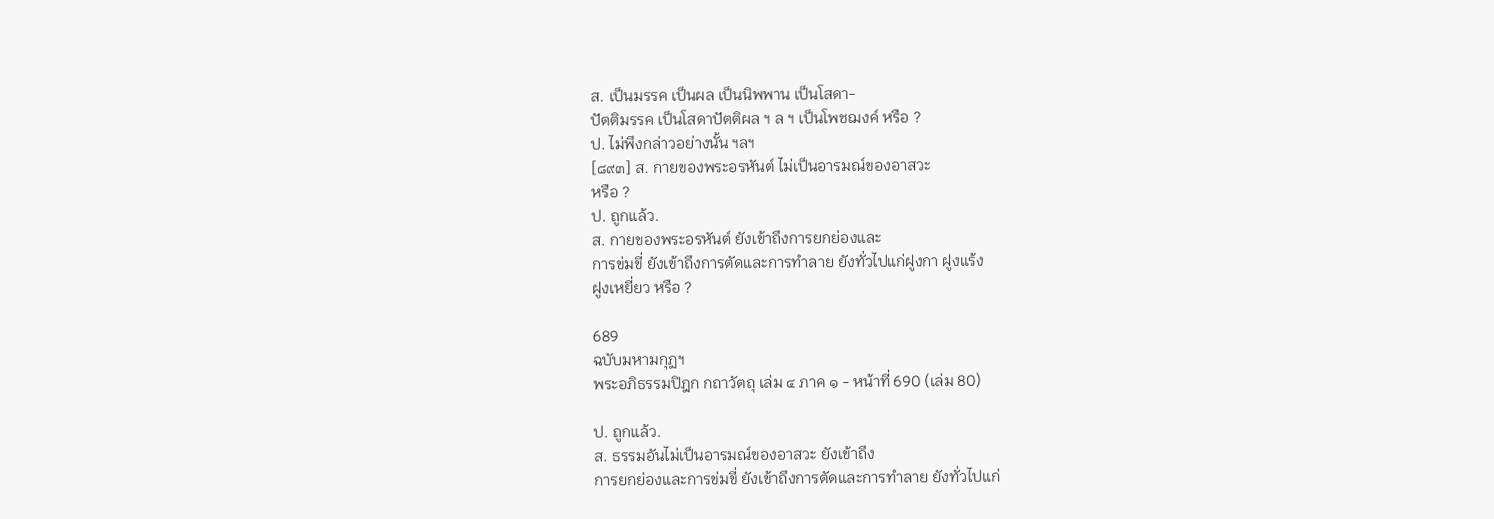ส. เป็นมรรค เป็นผล เป็นนิพพาน เป็นโสดา-
ปัตติมรรค เป็นโสดาปัตติผล ฯ ล ฯ เป็นโพชฌงค์ หรือ ?
ป. ไม่พึงกล่าวอย่างนั้น ฯลฯ
[๘๙๓] ส. กายของพระอรหันต์ ไม่เป็นอารมณ์ของอาสวะ
หรือ ?
ป. ถูกแล้ว.
ส. กายของพระอรหันต์ ยังเข้าถึงการยกย่องและ
การข่มขี่ ยังเข้าถึงการตัดและการทำลาย ยังทั่วไปแก่ฝูงกา ฝูงแร้ง
ฝูงเหยี่ยว หรือ ?

689
ฉบับมหามกุฏฯ
พระอภิธรรมปิฎก กถาวัตถุ เล่ม ๔ ภาค ๑ - หน้าที่ 690 (เล่ม 80)

ป. ถูกแล้ว.
ส. ธรรมอันไม่เป็นอารมณ์ของอาสวะ ยังเข้าถึง
การยกย่องและการข่มขี่ ยังเข้าถึงการตัดและการทำลาย ยังทั่วไปแก่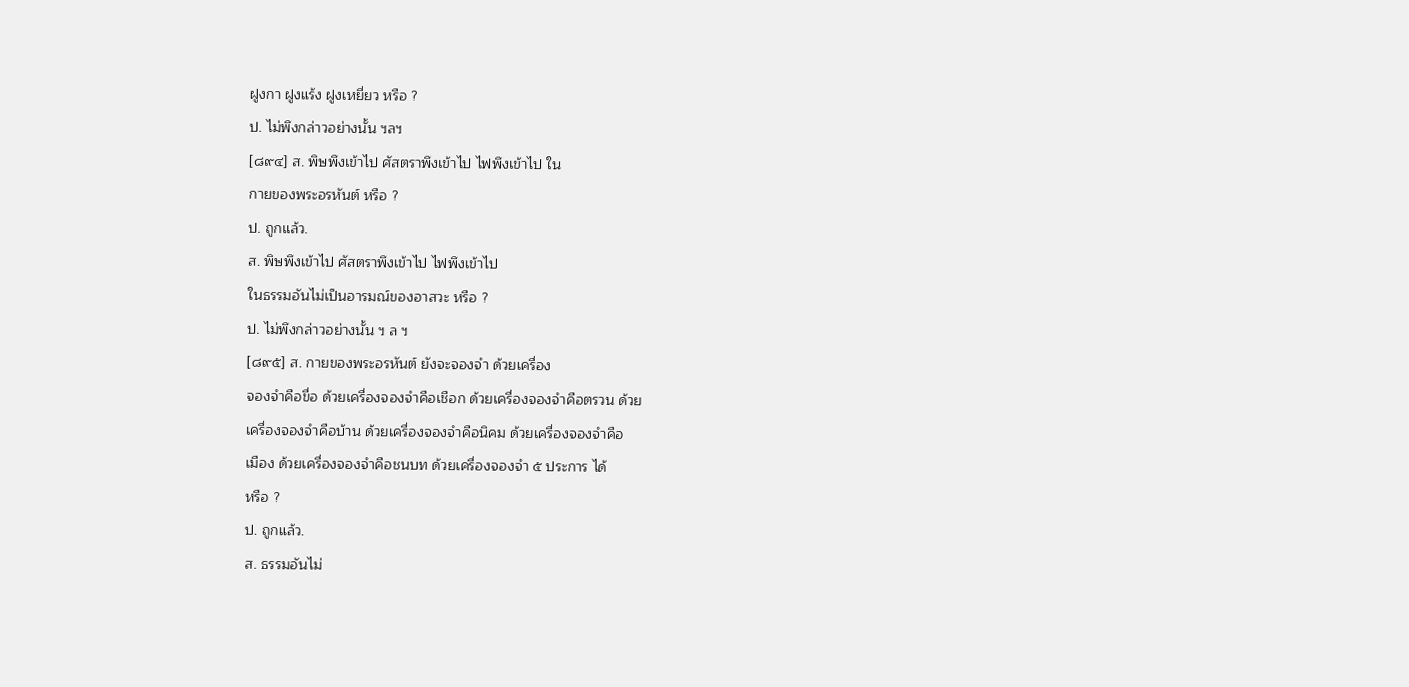ฝูงกา ฝูงแร้ง ฝูงเหยี่ยว หรือ ?
ป. ไม่พึงกล่าวอย่างนั้น ฯลฯ
[๘๙๔] ส. พิษพึงเข้าไป ศัสตราพึงเข้าไป ไฟพึงเข้าไป ใน
กายของพระอรหันต์ หรือ ?
ป. ถูกแล้ว.
ส. พิษพึงเข้าไป ศัสตราพึงเข้าไป ไฟพึงเข้าไป
ในธรรมอันไม่เป็นอารมณ์ของอาสวะ หรือ ?
ป. ไม่พึงกล่าวอย่างนั้น ฯ ล ฯ
[๘๙๕] ส. กายของพระอรหันต์ ยังจะจองจำ ด้วยเครื่อง
จองจำคือขื่อ ด้วยเครื่องจองจำคือเชือก ด้วยเครื่องจองจำคือตรวน ด้วย
เครื่องจองจำคือบ้าน ด้วยเครื่องจองจำคือนิคม ด้วยเครื่องจองจำคือ
เมือง ด้วยเครื่องจองจำคือชนบท ด้วยเครื่องจองจำ ๕ ประการ ได้
หรือ ?
ป. ถูกแล้ว.
ส. ธรรมอันไม่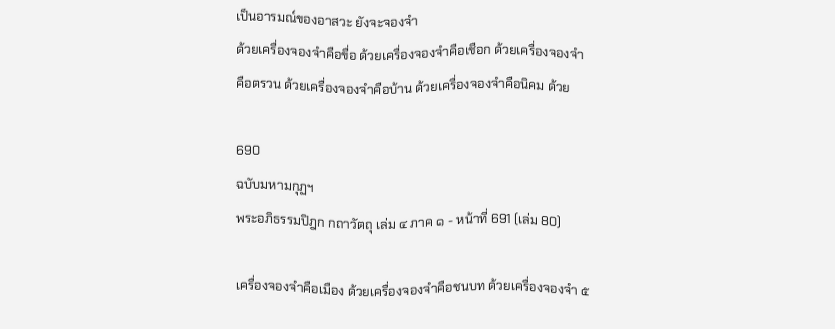เป็นอารมณ์ของอาสวะ ยังจะจองจำ
ด้วยเครื่องจองจำคือขื่อ ด้วยเครื่องจองจำคือเชือก ด้วยเครื่องจองจำ
คือตรวน ด้วยเครื่องจองจำคือบ้าน ด้วยเครื่องจองจำคือนิคม ด้วย

690
ฉบับมหามกุฏฯ
พระอภิธรรมปิฎก กถาวัตถุ เล่ม ๔ ภาค ๑ - หน้าที่ 691 (เล่ม 80)

เครื่องจองจำคือเมือง ด้วยเครื่องจองจำคือชนบท ด้วยเครื่องจองจำ ๕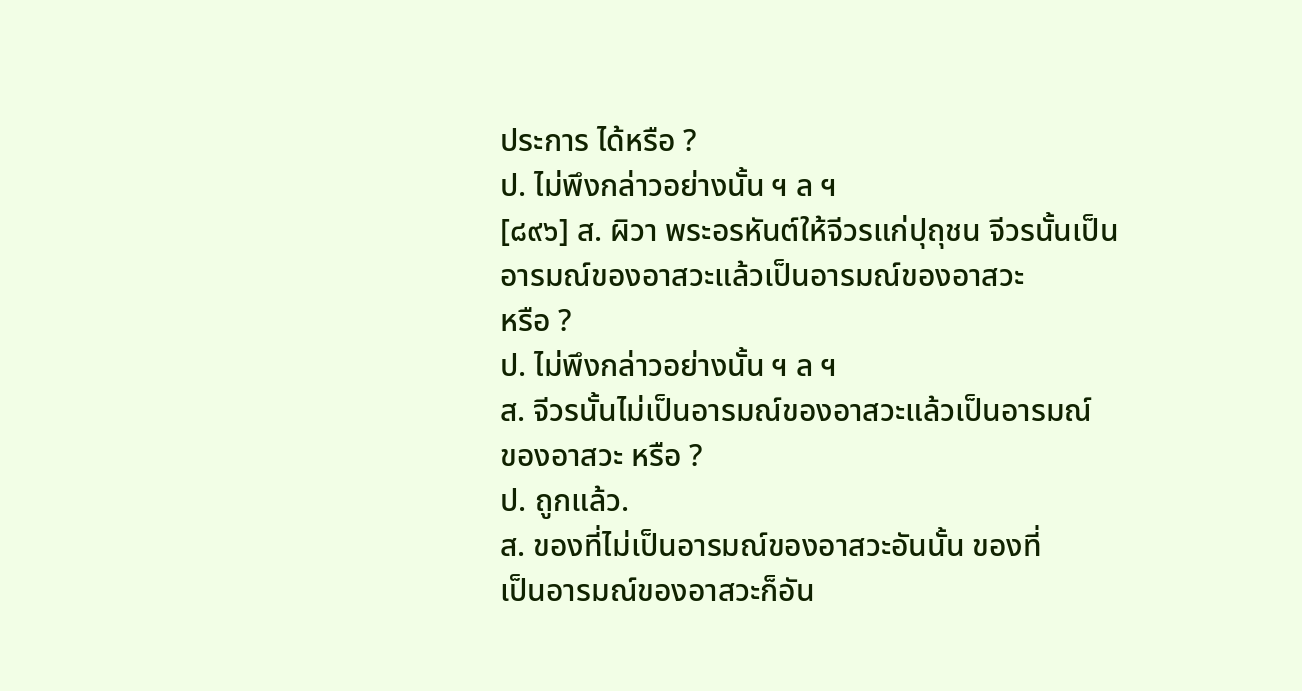ประการ ได้หรือ ?
ป. ไม่พึงกล่าวอย่างนั้น ฯ ล ฯ
[๘๙๖] ส. ผิวา พระอรหันต์ให้จีวรแก่ปุถุชน จีวรนั้นเป็น
อารมณ์ของอาสวะแล้วเป็นอารมณ์ของอาสวะ
หรือ ?
ป. ไม่พึงกล่าวอย่างนั้น ฯ ล ฯ
ส. จีวรนั้นไม่เป็นอารมณ์ของอาสวะแล้วเป็นอารมณ์
ของอาสวะ หรือ ?
ป. ถูกแล้ว.
ส. ของที่ไม่เป็นอารมณ์ของอาสวะอันนั้น ของที่
เป็นอารมณ์ของอาสวะก็อัน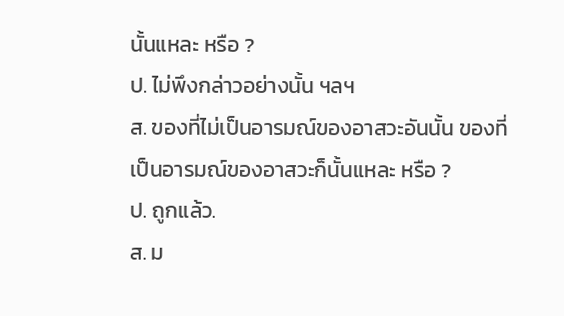นั้นแหละ หรือ ?
ป. ไม่พึงกล่าวอย่างนั้น ฯลฯ
ส. ของที่ไม่เป็นอารมณ์ของอาสวะอันนั้น ของที่
เป็นอารมณ์ของอาสวะก็นั้นแหละ หรือ ?
ป. ถูกแล้ว.
ส. ม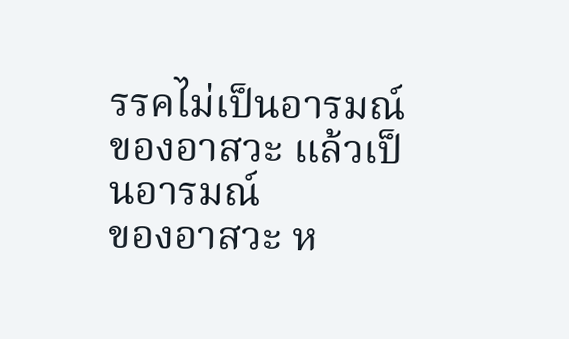รรคไม่เป็นอารมณ์ของอาสวะ แล้วเป็นอารมณ์
ของอาสวะ ห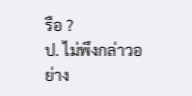รือ ?
ป. ไม่พึงกล่าวอย่าง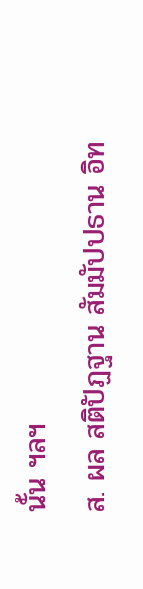นั้น ฯลฯ
ส. ผล สติปัฏฐาน สัมมัปปธาน อิท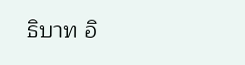ธิบาท อิ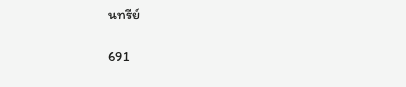นทรีย์

691